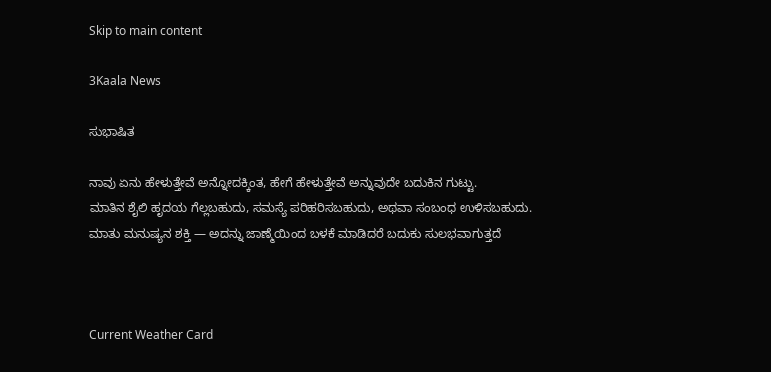Skip to main content

3Kaala News

ಸುಭಾಷಿತ

ನಾವು ಏನು ಹೇಳುತ್ತೇವೆ ಅನ್ನೋದಕ್ಕಿಂತ, ಹೇಗೆ ಹೇಳುತ್ತೇವೆ ಅನ್ನುವುದೇ ಬದುಕಿನ ಗುಟ್ಟು.
ಮಾತಿನ ಶೈಲಿ ಹೃದಯ ಗೆಲ್ಲಬಹುದು, ಸಮಸ್ಯೆ ಪರಿಹರಿಸಬಹುದು, ಅಥವಾ ಸಂಬಂಧ ಉಳಿಸಬಹುದು.
ಮಾತು ಮನುಷ್ಯನ ಶಕ್ತಿ — ಅದನ್ನು ಜಾಣ್ಮೆಯಿಂದ ಬಳಕೆ ಮಾಡಿದರೆ ಬದುಕು ಸುಲಭವಾಗುತ್ತದೆ



Current Weather Card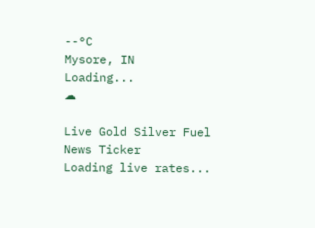--°C
Mysore, IN
Loading...
☁

Live Gold Silver Fuel News Ticker
Loading live rates...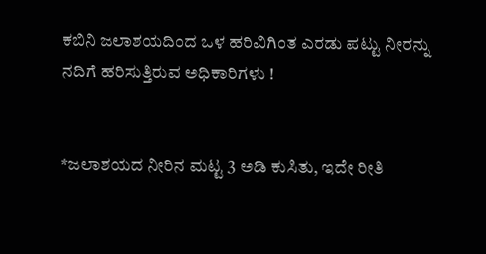ಕಬಿನಿ ಜಲಾಶಯದಿಂದ ಒಳ ಹರಿವಿಗಿಂತ ಎರಡು ಪಟ್ಟು ನೀರನ್ನು ನದಿಗೆ ಹರಿಸುತ್ತಿರುವ ಅಧಿಕಾರಿಗಳು !


*ಜಲಾಶಯದ ನೀರಿನ ಮಟ್ಟ 3 ಅಡಿ ಕುಸಿತು, ಇದೇ ರೀತಿ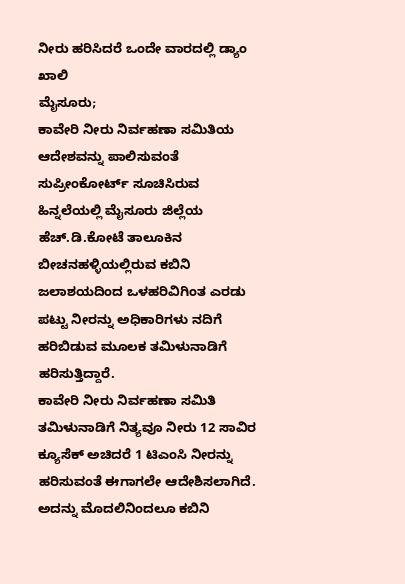ನೀರು ಹರಿಸಿದರೆ ಒಂದೇ ವಾರದಲ್ಲಿ ಡ್ಯಾಂ ಖಾಲಿ
ಮೈಸೂರು;
ಕಾವೇರಿ ನೀರು ನಿರ್ವಹಣಾ ಸಮಿತಿಯ ಆದೇಶವನ್ನು ಪಾಲಿಸುವಂತೆ ಸುಪ್ರೀಂಕೋರ್ಟ್ ಸೂಚಿಸಿರುವ ಹಿನ್ನಲೆಯಲ್ಲಿ ಮೈಸೂರು ಜಿಲ್ಲೆಯ ಹೆಚ್.ಡಿ.ಕೋಟೆ ತಾಲೂಕಿನ ಬೀಚನಹಳ್ಳಿಯಲ್ಲಿರುವ ಕಬಿನಿ ಜಲಾಶಯದಿಂದ ಒಳಹರಿವಿಗಿಂತ ಎರಡು ಪಟ್ಟು ನೀರನ್ನು ಅಧಿಕಾರಿಗಳು ನದಿಗೆ ಹರಿಬಿಡುವ ಮೂಲಕ ತಮಿಳುನಾಡಿಗೆ ಹರಿಸುತ್ತಿದ್ದಾರೆ.
ಕಾವೇರಿ ನೀರು ನಿರ್ವಹಣಾ ಸಮಿತಿ ತಮಿಳುನಾಡಿಗೆ ನಿತ್ಯವೂ ನೀರು 12 ಸಾವಿರ ಕ್ಯೂಸೆಕ್ ಅಚಿದರೆ 1 ಟಿಎಂಸಿ ನೀರನ್ನು ಹರಿಸುವಂತೆ ಈಗಾಗಲೇ ಆದೇಶಿಸಲಾಗಿದೆ. ಅದನ್ನು ಮೊದಲಿನಿಂದಲೂ ಕಬಿನಿ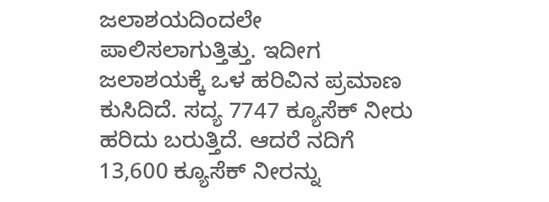ಜಲಾಶಯದಿಂದಲೇ ಪಾಲಿಸಲಾಗುತ್ತಿತ್ತು. ಇದೀಗ ಜಲಾಶಯಕ್ಕೆ ಒಳ ಹರಿವಿನ ಪ್ರಮಾಣ ಕುಸಿದಿದೆ. ಸದ್ಯ 7747 ಕ್ಯೂಸೆಕ್ ನೀರು ಹರಿದು ಬರುತ್ತಿದೆ. ಆದರೆ ನದಿಗೆ 13,600 ಕ್ಯೂಸೆಕ್ ನೀರನ್ನು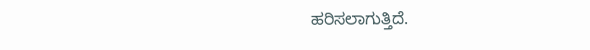ಹರಿಸಲಾಗುತ್ತಿದೆ.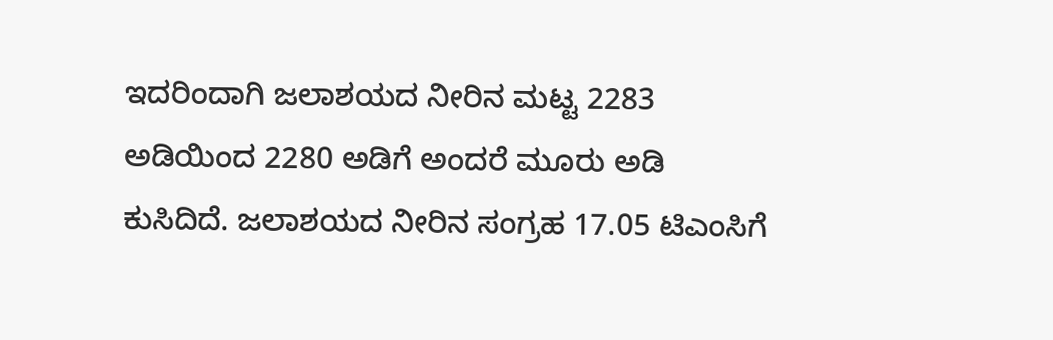ಇದರಿಂದಾಗಿ ಜಲಾಶಯದ ನೀರಿನ ಮಟ್ಟ 2283 ಅಡಿಯಿಂದ 2280 ಅಡಿಗೆ ಅಂದರೆ ಮೂರು ಅಡಿ ಕುಸಿದಿದೆ. ಜಲಾಶಯದ ನೀರಿನ ಸಂಗ್ರಹ 17.05 ಟಿಎಂಸಿಗೆ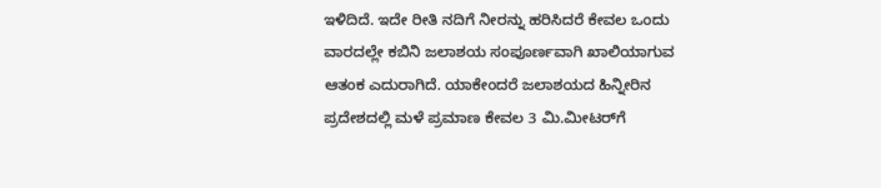ಇಳಿದಿದೆ. ಇದೇ ರೀತಿ ನದಿಗೆ ನೀರನ್ನು ಹರಿಸಿದರೆ ಕೇವಲ ಒಂದು ವಾರದಲ್ಲೇ ಕಬಿನಿ ಜಲಾಶಯ ಸಂಪೂರ್ಣವಾಗಿ ಖಾಲಿಯಾಗುವ ಆತಂಕ ಎದುರಾಗಿದೆ. ಯಾಕೇಂದರೆ ಜಲಾಶಯದ ಹಿನ್ನೀರಿನ ಪ್ರದೇಶದಲ್ಲಿ ಮಳೆ ಪ್ರಮಾಣ ಕೇವಲ 3 ಮಿ.ಮೀಟರ್‌ಗೆ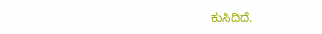ಕುಸಿದಿದೆ.